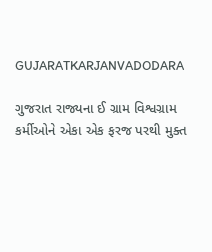GUJARATKARJANVADODARA

ગુજરાત રાજ્યના ઈ ગ્રામ વિશ્વગ્રામ કર્મીઓને એકા એક ફરજ પરથી મુક્ત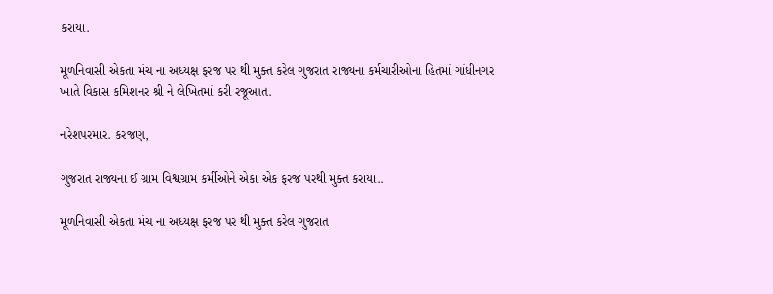કરાયા.

મૂળનિવાસી એકતા મંચ ના અધ્યક્ષ ફરજ પર થી મુક્ત કરેલ ગુજરાત રાજ્યના કર્મચારીઓના હિતમાં ગાંધીનગર ખાતે વિકાસ કમિશનર શ્રી ને લેખિતમાં કરી રજૂઆત.

નરેશપરમાર. કરજણ,

ગુજરાત રાજ્યના ઈ ગ્રામ વિશ્વગ્રામ કર્મીઓને એકા એક ફરજ પરથી મુક્ત કરાયા..

મૂળનિવાસી એકતા મંચ ના અધ્યક્ષ ફરજ પર થી મુક્ત કરેલ ગુજરાત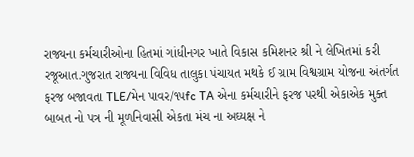રાજ્યના કર્મચારીઓના હિતમાં ગાંધીનગર ખાતે વિકાસ કમિશનર શ્રી ને લેખિતમાં કરી રજૂઆત.ગુજરાત રાજ્યના વિવિધ તાલુકા પંચાયત મથકે ઈ ગ્રામ વિશ્વગ્રામ યોજના અંતર્ગત ફરજ બજાવતા TLE/મેન પાવર/૧૫fc TA એના કર્મચારીને ફરજ પરથી એકાએક મુક્ત બાબત નો પત્ર ની મૂળનિવાસી એકતા મંચ ના અઘ્યક્ષ ને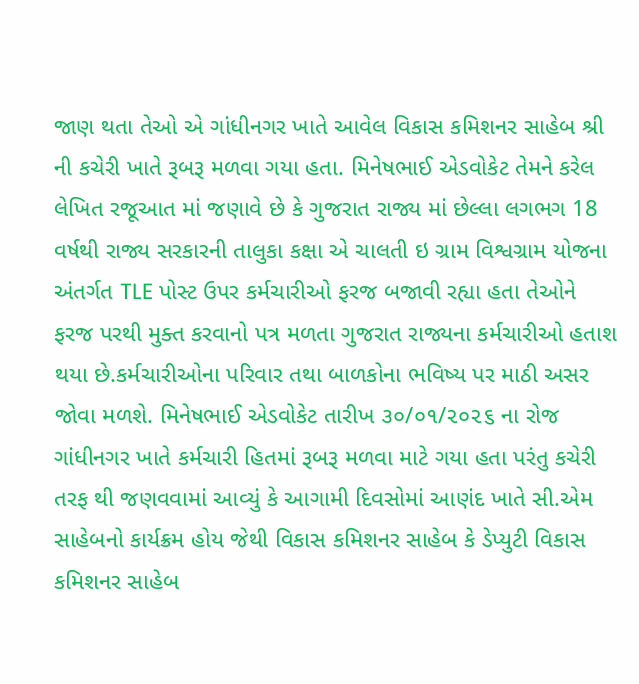જાણ થતા તેઓ એ ગાંધીનગર ખાતે આવેલ વિકાસ કમિશનર સાહેબ શ્રી ની કચેરી ખાતે રૂબરૂ મળવા ગયા હતા. મિનેષભાઈ એડવોકેટ તેમને કરેલ લેખિત રજૂઆત માં જણાવે છે કે ગુજરાત રાજ્ય માં છેલ્લા લગભગ 18 વર્ષથી રાજ્ય સરકારની તાલુકા કક્ષા એ ચાલતી ઇ ગ્રામ વિશ્વગ્રામ યોજના અંતર્ગત TLE પોસ્ટ ઉપર કર્મચારીઓ ફરજ બજાવી રહ્યા હતા તેઓને ફરજ પરથી મુક્ત કરવાનો પત્ર મળતા ગુજરાત રાજ્યના કર્મચારીઓ હતાશ થયા છે.કર્મચારીઓના પરિવાર તથા બાળકોના ભવિષ્ય પર માઠી અસર જોવા મળશે. મિનેષભાઈ એડવોકેટ તારીખ ૩૦/૦૧/૨૦૨૬ ના રોજ ગાંધીનગર ખાતે કર્મચારી હિતમાં રૂબરૂ મળવા માટે ગયા હતા પરંતુ કચેરી તરફ થી જણવવામાં આવ્યું કે આગામી દિવસોમાં આણંદ ખાતે સી.એમ સાહેબનો કાર્યક્રમ હોય જેથી વિકાસ કમિશનર સાહેબ કે ડેપ્યુટી વિકાસ કમિશનર સાહેબ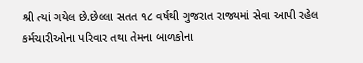શ્રી ત્યાં ગયેલ છે.છેલ્લા સતત ૧૮ વર્ષથી ગુજરાત રાજ્યમાં સેવા આપી રહેલ કર્મચારીઓના પરિવાર તથા તેમના બાળકોના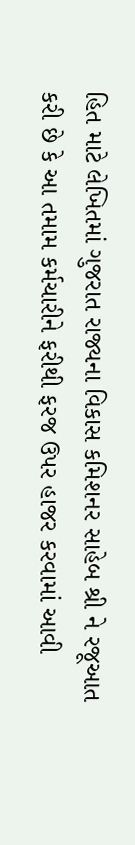હિત માટે લેખિતમાં ગુજરાત રાજ્યના વિકાસ કમિશનર સાહેબ શ્રી ને રજૂઆત કરી છે કે આ તમામ કર્મચારીને ફરીથી ફરજ ઉપર હાજર કરવામાં આવી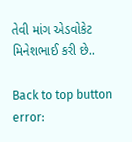તેવી માંગ એડવોકેટ મિનેશભાઈ કરી છે..

Back to top button
error: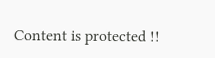Content is protected !!